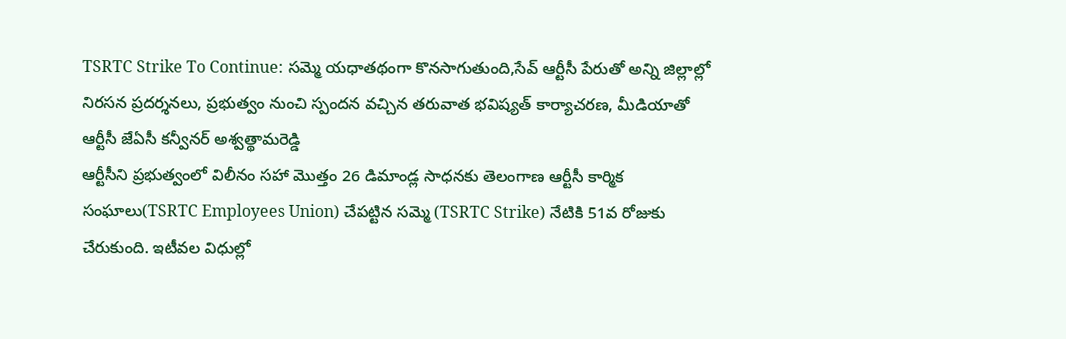TSRTC Strike To Continue: సమ్మె యధాతథంగా కొనసాగుతుంది,సేవ్ ఆర్టీసీ పేరుతో అన్ని జిల్లాల్లో నిరసన ప్రదర్శనలు, ప్రభుత్వం నుంచి స్పందన వచ్చిన తరువాత భవిష్యత్ కార్యాచరణ, మీడియాతో ఆర్టీసీ జేఏసీ కన్వీనర్ అశ్వత్థామరెడ్డి
ఆర్టీసీని ప్రభుత్వంలో విలీనం సహా మొత్తం 26 డిమాండ్ల సాధనకు తెలంగాణ ఆర్టీసీ కార్మిక సంఘాలు(TSRTC Employees Union) చేపట్టిన సమ్మె (TSRTC Strike) నేటికి 51వ రోజుకు చేరుకుంది. ఇటీవల విధుల్లో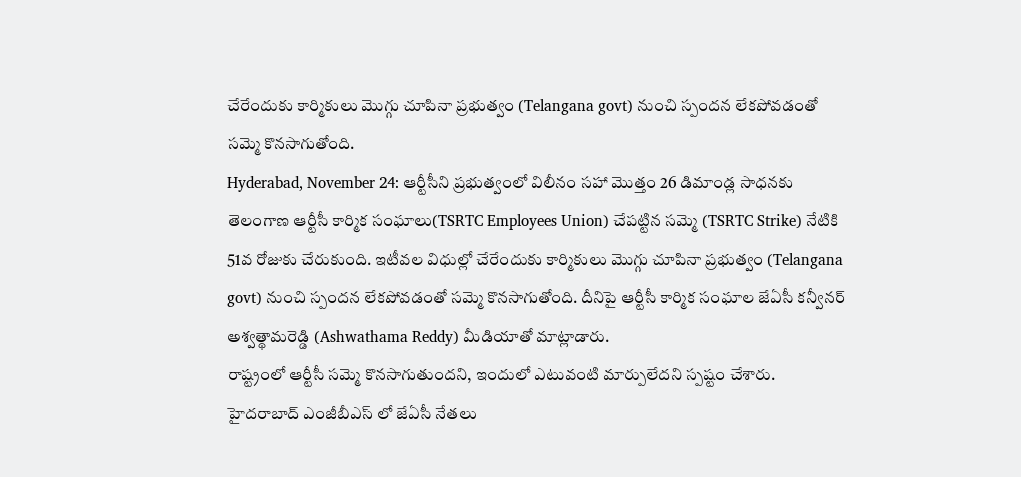చేరేందుకు కార్మికులు మొగ్గు చూపినా ప్రభుత్వం (Telangana govt) నుంచి స్పందన లేకపోవడంతో సమ్మె కొనసాగుతోంది.
Hyderabad, November 24: ఆర్టీసీని ప్రభుత్వంలో విలీనం సహా మొత్తం 26 డిమాండ్ల సాధనకు తెలంగాణ ఆర్టీసీ కార్మిక సంఘాలు(TSRTC Employees Union) చేపట్టిన సమ్మె (TSRTC Strike) నేటికి 51వ రోజుకు చేరుకుంది. ఇటీవల విధుల్లో చేరేందుకు కార్మికులు మొగ్గు చూపినా ప్రభుత్వం (Telangana govt) నుంచి స్పందన లేకపోవడంతో సమ్మె కొనసాగుతోంది. దీనిపై ఆర్టీసీ కార్మిక సంఘాల జేఏసీ కన్వీనర్ అశ్వత్థామరెడ్డి (Ashwathama Reddy) మీడియాతో మాట్లాడారు.
రాష్ట్రంలో ఆర్టీసీ సమ్మె కొనసాగుతుందని, ఇందులో ఎటువంటి మార్పులేదని స్పష్టం చేశారు. హైదరాబాద్ ఎంజీబీఎస్ లో జేఏసీ నేతలు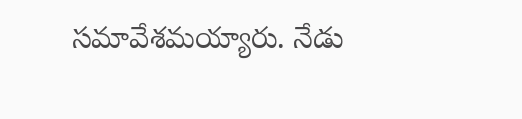సమావేశమయ్యారు. నేడు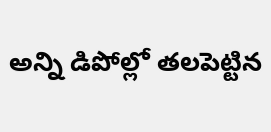అన్ని డిపోల్లో తలపెట్టిన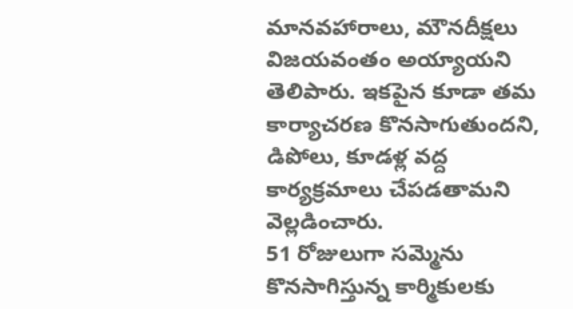మానవహారాలు, మౌనదీక్షలు విజయవంతం అయ్యాయని తెలిపారు. ఇకపైన కూడా తమ కార్యాచరణ కొనసాగుతుందని, డిపోలు, కూడళ్ల వద్ద కార్యక్రమాలు చేపడతామని వెల్లడించారు.
51 రోజులుగా సమ్మెను కొనసాగిస్తున్న కార్మికులకు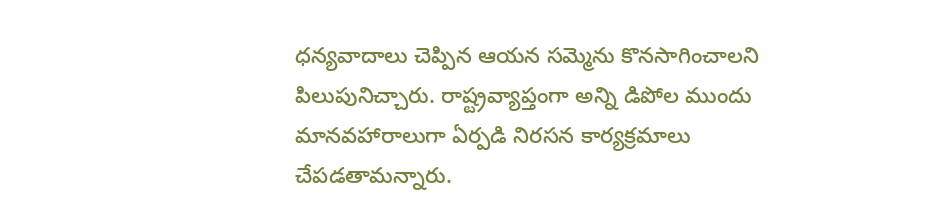ధన్యవాదాలు చెప్పిన ఆయన సమ్మెను కొనసాగించాలని పిలుపునిచ్చారు. రాష్ట్రవ్యాప్తంగా అన్ని డిపోల ముందు మానవహారాలుగా ఏర్పడి నిరసన కార్యక్రమాలు చేపడతామన్నారు.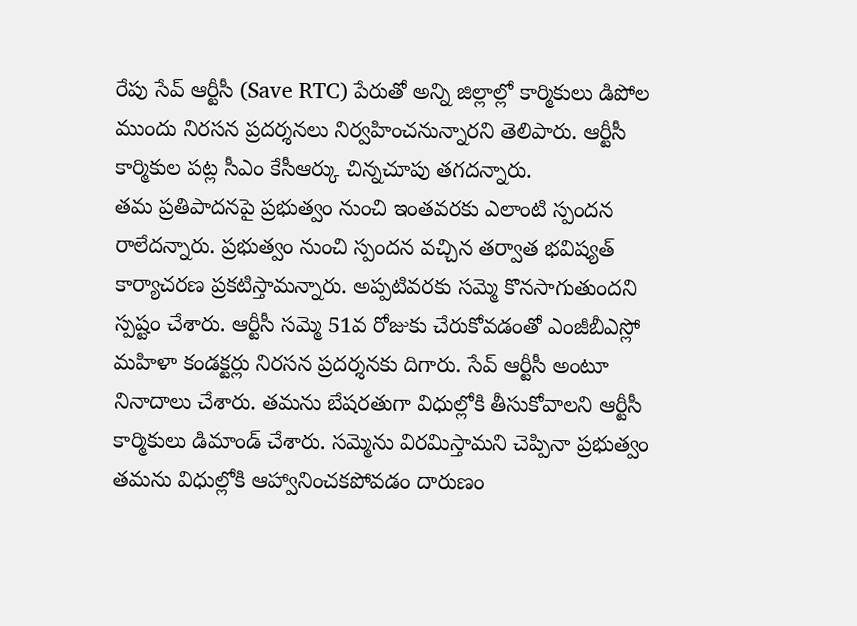రేపు సేవ్ ఆర్టీసీ (Save RTC) పేరుతో అన్ని జిల్లాల్లో కార్మికులు డిపోల ముందు నిరసన ప్రదర్శనలు నిర్వహించనున్నారని తెలిపారు. ఆర్టీసీ కార్మికుల పట్ల సీఎం కేసీఆర్కు చిన్నచూపు తగదన్నారు.
తమ ప్రతిపాదనపై ప్రభుత్వం నుంచి ఇంతవరకు ఎలాంటి స్పందన రాలేదన్నారు. ప్రభుత్వం నుంచి స్పందన వచ్చిన తర్వాత భవిష్యత్ కార్యాచరణ ప్రకటిస్తామన్నారు. అప్పటివరకు సమ్మె కొనసాగుతుందని స్పష్టం చేశారు. ఆర్టీసీ సమ్మె 51వ రోజుకు చేరుకోవడంతో ఎంజీబీఎస్లో మహిళా కండక్టర్లు నిరసన ప్రదర్శనకు దిగారు. సేవ్ ఆర్టీసీ అంటూ నినాదాలు చేశారు. తమను బేషరతుగా విధుల్లోకి తీసుకోవాలని ఆర్టీసీ కార్మికులు డిమాండ్ చేశారు. సమ్మెను విరమిస్తామని చెప్పినా ప్రభుత్వం తమను విధుల్లోకి ఆహ్వానించకపోవడం దారుణం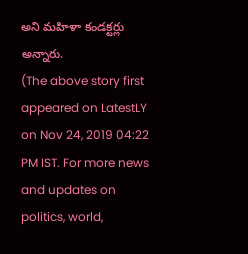అని మహిళా కండక్టర్లు అన్నారు.
(The above story first appeared on LatestLY on Nov 24, 2019 04:22 PM IST. For more news and updates on politics, world,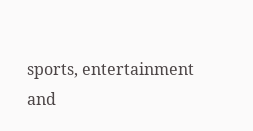sports, entertainment and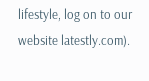lifestyle, log on to our website latestly.com).